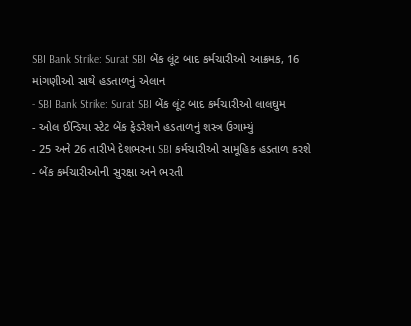SBI Bank Strike: Surat SBI બેંક લૂંટ બાદ કર્મચારીઓ આક્રમક, 16 માંગણીઓ સાથે હડતાળનું એલાન
- SBI Bank Strike: Surat SBI બેંક લૂંટ બાદ કર્મચારીઓ લાલઘુમ
- ઓલ ઈન્ડિયા સ્ટેટ બેંક ફેડરેશને હડતાળનું શસ્ત્ર ઉગામ્યું
- 25 અને 26 તારીખે દેશભરના SBI કર્મચારીઓ સામૂહિક હડતાળ કરશે
- બેંક કર્મચારીઓની સુરક્ષા અને ભરતી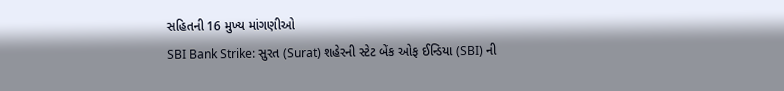સહિતની 16 મુખ્ય માંગણીઓ
SBI Bank Strike: સુરત (Surat) શહેરની સ્ટેટ બેંક ઓફ ઈન્ડિયા (SBI) ની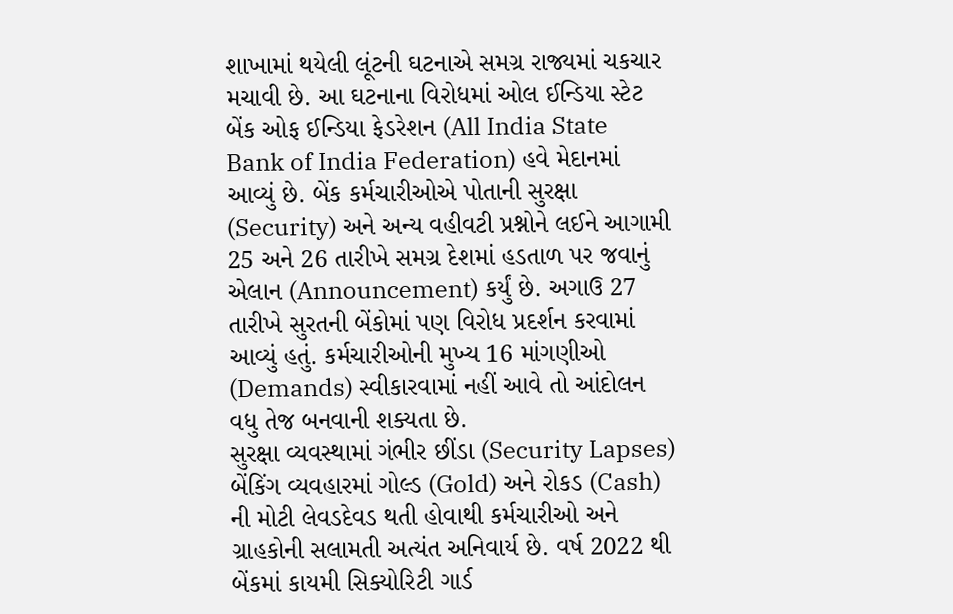શાખામાં થયેલી લૂંટની ઘટનાએ સમગ્ર રાજ્યમાં ચકચાર મચાવી છે. આ ઘટનાના વિરોધમાં ઓલ ઈન્ડિયા સ્ટેટ બેંક ઓફ ઈન્ડિયા ફેડરેશન (All India State Bank of India Federation) હવે મેદાનમાં આવ્યું છે. બેંક કર્મચારીઓએ પોતાની સુરક્ષા (Security) અને અન્ય વહીવટી પ્રશ્નોને લઈને આગામી 25 અને 26 તારીખે સમગ્ર દેશમાં હડતાળ પર જવાનું એલાન (Announcement) કર્યું છે. અગાઉ 27 તારીખે સુરતની બેંકોમાં પણ વિરોધ પ્રદર્શન કરવામાં આવ્યું હતું. કર્મચારીઓની મુખ્ય 16 માંગણીઓ (Demands) સ્વીકારવામાં નહીં આવે તો આંદોલન વધુ તેજ બનવાની શક્યતા છે.
સુરક્ષા વ્યવસ્થામાં ગંભીર છીંડા (Security Lapses)
બેંકિંગ વ્યવહારમાં ગોલ્ડ (Gold) અને રોકડ (Cash) ની મોટી લેવડદેવડ થતી હોવાથી કર્મચારીઓ અને ગ્રાહકોની સલામતી અત્યંત અનિવાર્ય છે. વર્ષ 2022 થી બેંકમાં કાયમી સિક્યોરિટી ગાર્ડ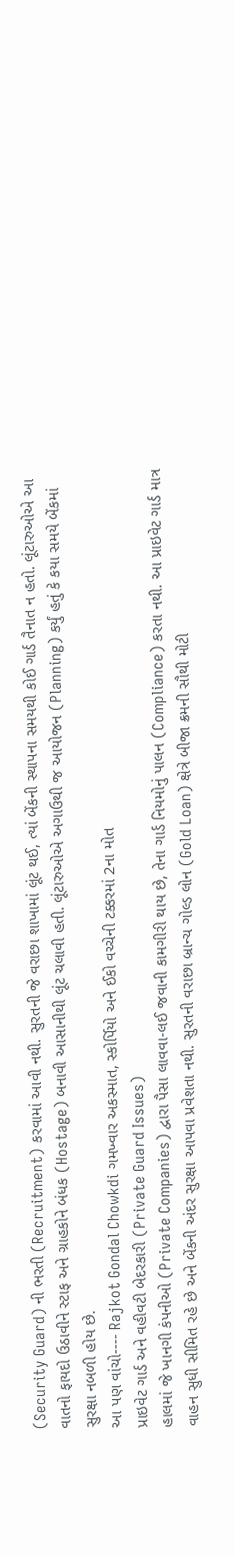(Security Guard) ની ભરતી (Recruitment) કરવામાં આવી નથી. સુરતની જે વરાછા શાખામાં લૂંટ થઈ, ત્યાં બેંકની સ્થાપના સમયથી કોઈ ગાર્ડ તૈનાત ન હતો. લૂંટારુઓએ આ વાતનો ફાયદો ઉઠાવીને સ્ટાફ અને ગ્રાહકોને બંધક (Hostage) બનાવી આસાનીથી લૂંટ ચલાવી હતી. લૂંટારુઓએ અગાઉથી જ આયોજન (Planning) કર્યું હતું કે કયા સમયે બેંકમાં સુરક્ષા નબળી હોય છે.
આ પણ વાંચો---- Rajkot Gondal Chowkdi ગમખ્વાર અકસ્માત, સ્કોર્પિયો અને ઈકો વચ્ચેની ટક્કરમાં 2ના મોત
પ્રાઇવેટ ગાર્ડ અને વહીવટી બેદરકારી (Private Guard Issues)
હાલમાં જે ખાનગી કંપનીઓ (Private Companies) દ્વારા પૈસા લાવવા-લઈ જવાની કામગીરી થાય છે, તેના ગાર્ડ નિયમોનું પાલન (Compliance) કરતા નથી. આ પ્રાઇવેટ ગાર્ડ માત્ર વાહન સુધી સીમિત રહે છે અને બેંકની અંદર સુરક્ષા આપવા પ્રવેશતા નથી. સુરતની વરાછા બ્રાન્ચ ગોલ્ડ લોન (Gold Loan) ક્ષેત્રે બીજા ક્રમની સૌથી મોટી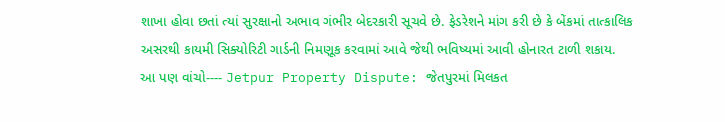શાખા હોવા છતાં ત્યાં સુરક્ષાનો અભાવ ગંભીર બેદરકારી સૂચવે છે. ફેડરેશને માંગ કરી છે કે બેંકમાં તાત્કાલિક અસરથી કાયમી સિક્યોરિટી ગાર્ડની નિમણૂક કરવામાં આવે જેથી ભવિષ્યમાં આવી હોનારત ટાળી શકાય.
આ પણ વાંચો---- Jetpur Property Dispute: જેતપુરમાં મિલકત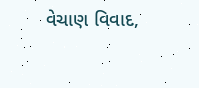વેચાણ વિવાદ,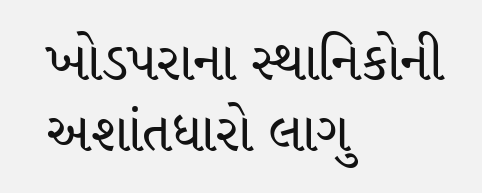ખોડપરાના સ્થાનિકોની અશાંતધારો લાગુ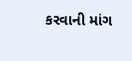કરવાની માંગ